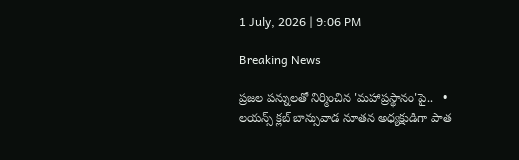1 July, 2026 | 9:06 PM

Breaking News

ప్రజల పన్నులతో నిర్మించిన 'మహాప్రస్థానం'పై..   •   లయన్స్ క్లబ్ బాన్సువాడ నూతన అధ్యక్షుడిగా పాత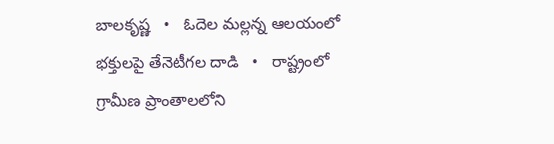బాలకృష్ణ   •   ఓదెల మల్లన్న ఆలయంలో భక్తులపై తేనెటీగల దాడి   •   రాష్ట్రంలో గ్రామీణ ప్రాంతాలలోని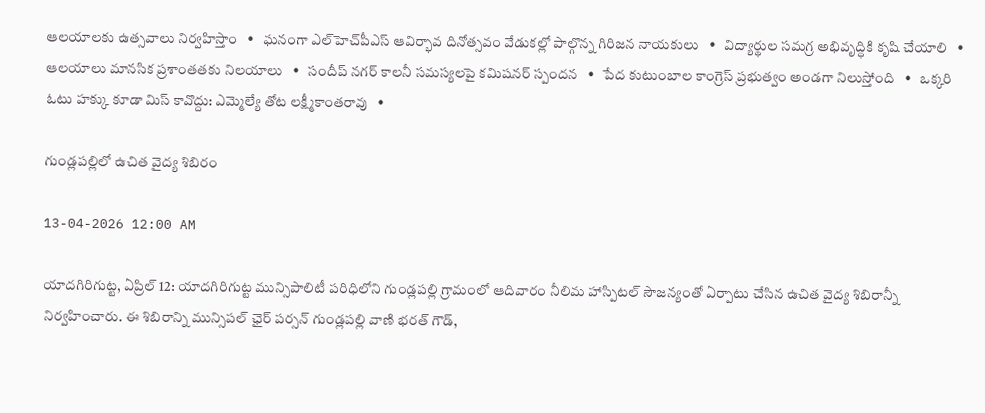ఆలయాలకు ఉత్సవాలు నిర్వహిస్తాం   •   ఘనంగా ఎల్‌హెచ్‌పీఎస్ ఆవిర్భావ దినోత్సవం వేడుకల్లో పాల్గొన్న గిరిజన నాయకులు   •   విద్యార్థుల సమగ్ర అభివృద్ధికి కృషి చేయాలి   •   ఆలయాలు మానసిక ప్రశాంతతకు నిలయాలు   •   సందీప్ నగర్ కాలనీ సమస్యలపై కమిషనర్ స్పందన   •   పేద కుటుంబాల కాంగ్రెస్ ప్రభుత్వం అండగా నిలుస్తోంది   •   ఒక్కరి ఓటు హక్కు కూడా మిస్ కావొద్దు: ఎమ్మెల్యే తోట లక్ష్మీకాంతరావు   •

గుండ్లపల్లిలో ఉచిత వైద్య శిబిరం

13-04-2026 12:00 AM

యాదగిరిగుట్ట, ఏప్రిల్ 12: యాదగిరిగుట్ట మున్సిపాలిటీ పరిధిలోని గుండ్లపల్లి గ్రామంలో ఆదివారం నీలిమ హాస్పిటల్ సౌజన్యంతో ఏర్పాటు చేసిన ఉచిత వైద్య శిబిరాన్నీ నిర్వహించారు. ఈ శిబిరాన్ని మున్సిపల్ ఛైర్ పర్సన్ గుండ్లపల్లి వాణి భరత్ గౌడ్,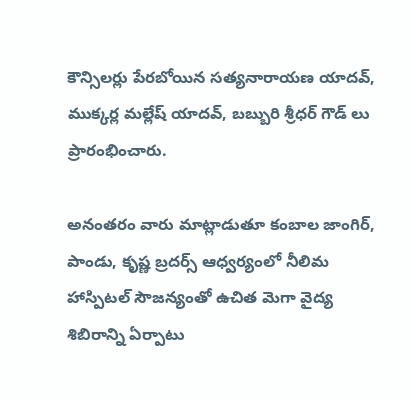కౌన్సిలర్లు పేరబోయిన సత్యనారాయణ యాదవ్, ముక్కర్ల మల్లేష్ యాదవ్, బబ్బురి శ్రీధర్ గౌడ్ లు ప్రారంభించారు.

అనంతరం వారు మాట్లాడుతూ కంబాల జాంగిర్, పాండు, కృష్ణ బ్రదర్స్ ఆధ్వర్యంలో నీలిమ హాస్పిటల్ సౌజన్యంతో ఉచిత మెగా వైద్య శిబిరాన్ని ఏర్పాటు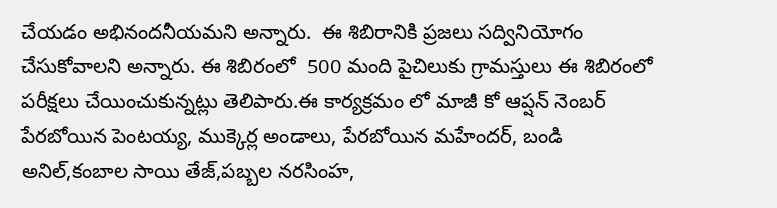చేయడం అభినందనీయమని అన్నారు.  ఈ శిబిరానికి ప్రజలు సద్వినియోగం చేసుకోవాలని అన్నారు. ఈ శిబిరంలో  500 మంది పైచిలుకు గ్రామస్తులు ఈ శిబిరంలో పరీక్షలు చేయించుకున్నట్లు తెలిపారు.ఈ కార్యక్రమం లో మాజీ కో ఆప్షన్ నెంబర్ పేరబోయిన పెంటయ్య, ముక్కెర్ల అండాలు, పేరబోయిన మహేందర్, బండి అనిల్,కంబాల సాయి తేజ్,పబ్బల నరసింహ,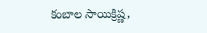కంబాల సాయిక్రిష్ణ,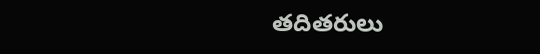తదితరులు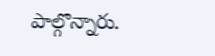పాల్గొన్నారు.